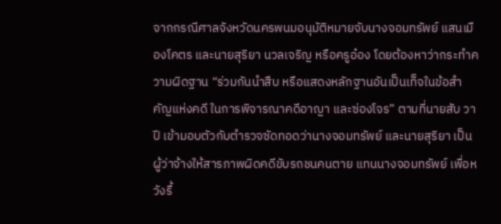จากกรณีศาลจังหวัดนครพนมอนุมัติหมายจับนางจอมทรัพย์ แสนเมืองโคตร และนายสุริยา นวลเจริญ หรือครูอ๋อง โดยต้องหาว่ากระทำความผิดฐาน “ร่วมกันนำสืบ หรือแสดงหลักฐานอันเป็นเท็จในข้อสำคัญแห่งคดี ในการพิจารณาคดีอาญา และซ่องโจร” ตามที่นายสับ วาปี เข้ามอบตัวกับตำรวจซัดทอดว่านางจอมทรัพย์ และนายสุริยา เป็นผู้ว่าจ้างให้สารภาพผิดคดีขับรถชนคนตาย แทนนางจอมทรัพย์ เพื่อหวังรื้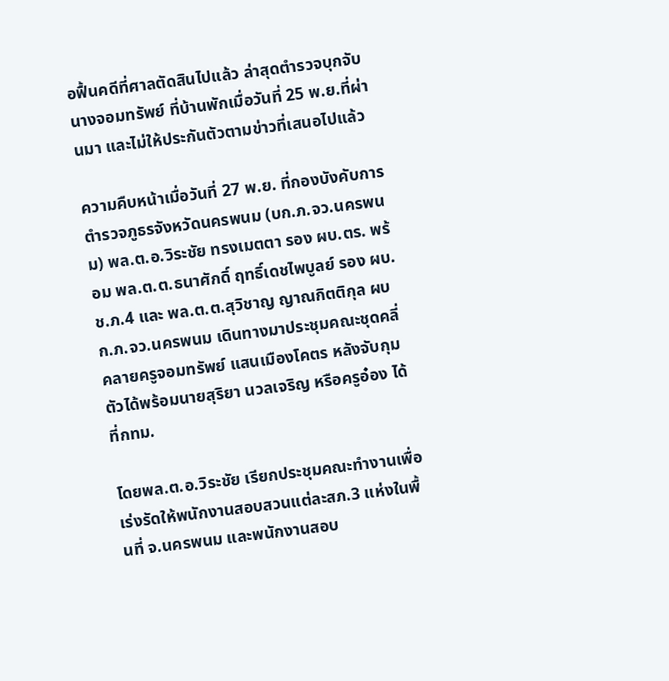อฟื้นคดีที่ศาลตัดสินไปแล้ว ล่าสุดตำรวจบุกจับนางจอมทรัพย์ ที่บ้านพักเมื่อวันที่ 25 พ.ย.ที่ผ่านมา และไม่ให้ประกันตัวตามข่าวที่เสนอไปแล้ว

ความคืบหน้าเมื่อวันที่ 27 พ.ย. ที่กองบังคับการตำรวจภูธรจังหวัดนครพนม (บก.ภ.จว.นครพนม) พล.ต.อ.วิระชัย ทรงเมตตา รอง ผบ.ตร. พร้อม พล.ต.ต.ธนาศักดิ์ ฤทธิ์เดชไพบูลย์ รอง ผบ.ช.ภ.4 และ พล.ต.ต.สุวิชาญ ญาณกิตติกุล ผบก.ภ.จว.นครพนม เดินทางมาประชุมคณะชุดคลี่คลายครูจอมทรัพย์ แสนเมืองโคตร หลังจับกุมตัวได้พร้อมนายสุริยา นวลเจริญ หรือครูอ๋อง ได้ที่กทม.

โดยพล.ต.อ.วิระชัย เรียกประชุมคณะทำงานเพื่อเร่งรัดให้พนักงานสอบสวนแต่ละสภ.3 แห่งในพื้นที่ จ.นครพนม และพนักงานสอบ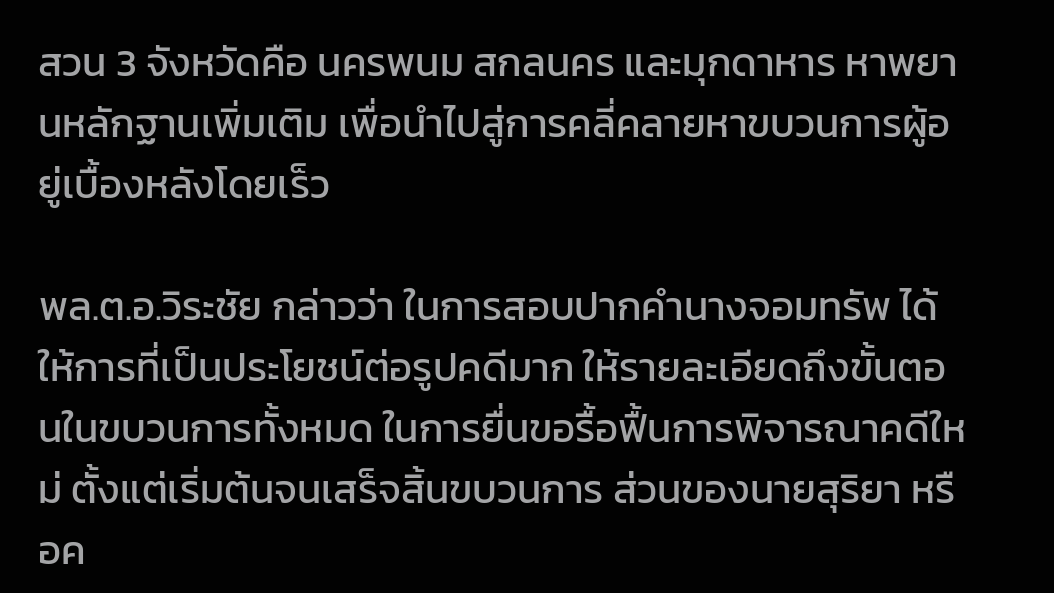สวน 3 จังหวัดคือ นครพนม สกลนคร และมุกดาหาร หาพยานหลักฐานเพิ่มเติม เพื่อนำไปสู่การคลี่คลายหาขบวนการผู้อยู่เบื้องหลังโดยเร็ว

พล.ต.อ.วิระชัย กล่าวว่า ในการสอบปากคำนางจอมทรัพ ได้ให้การที่เป็นประโยชน์ต่อรูปคดีมาก ให้รายละเอียดถึงขั้นตอนในขบวนการทั้งหมด ในการยื่นขอรื้อฟื้นการพิจารณาคดีใหม่ ตั้งแต่เริ่มต้นจนเสร็จสิ้นขบวนการ ส่วนของนายสุริยา หรือค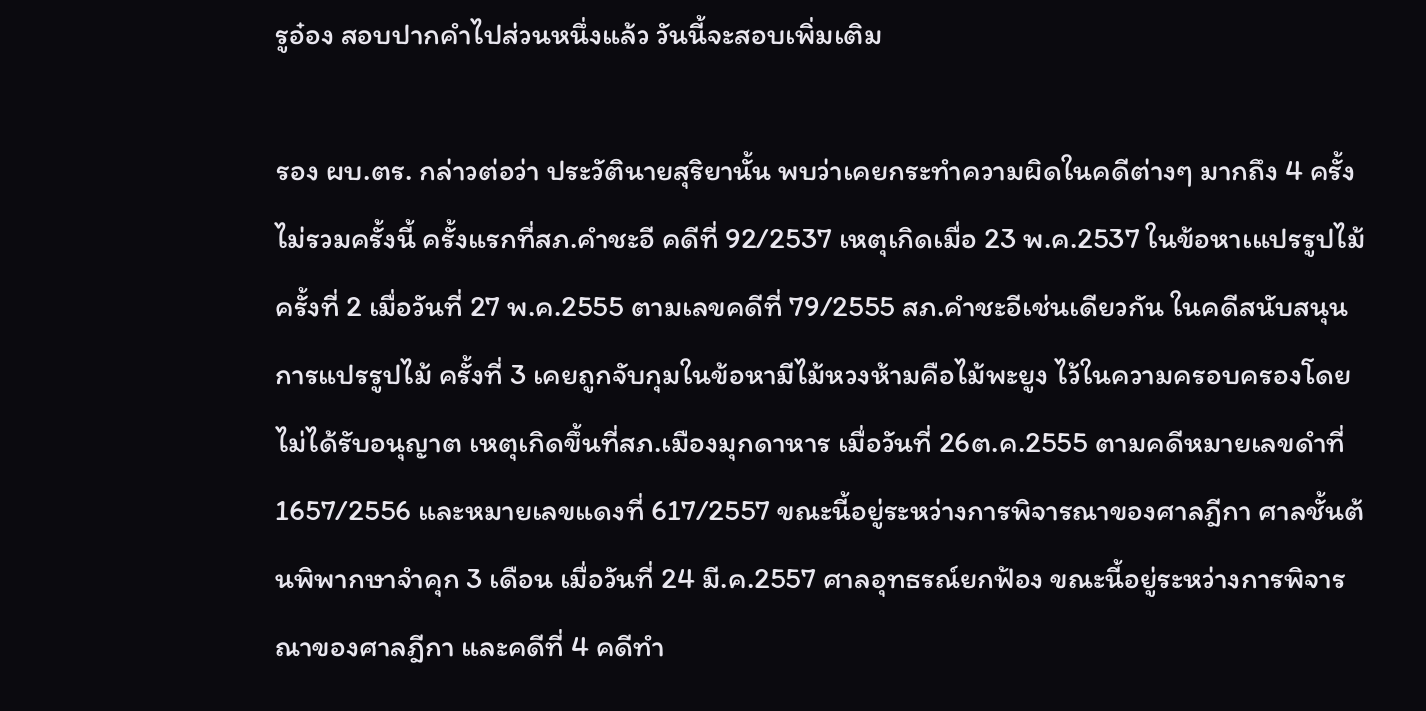รูอ๋อง สอบปากคำไปส่วนหนึ่งแล้ว วันนี้จะสอบเพิ่มเติม

รอง ผบ.ตร. กล่าวต่อว่า ประวัตินายสุริยานั้น พบว่าเคยกระทำความผิดในคดีต่างๆ มากถึง 4 ครั้ง ไม่รวมครั้งนี้ ครั้งแรกที่สภ.คำชะอี คดีที่ 92/2537 เหตุเกิดเมื่อ 23 พ.ค.2537 ในข้อหาเแปรรูปไม้ ครั้งที่ 2 เมื่อวันที่ 27 พ.ค.2555 ตามเลขคดีที่ 79/2555 สภ.คำชะอีเช่นเดียวกัน ในคดีสนับสนุนการแปรรูปไม้ ครั้งที่ 3 เคยถูกจับกุมในข้อหามีไม้หวงห้ามคือไม้พะยูง ไว้ในความครอบครองโดยไม่ได้รับอนุญาต เหตุเกิดขึ้นที่สภ.เมืองมุกดาหาร เมื่อวันที่ 26ต.ค.2555 ตามคดีหมายเลขดำที่ 1657/2556 และหมายเลขแดงที่ 617/2557 ขณะนี้อยู่ระหว่างการพิจารณาของศาลฎีกา ศาลชั้นต้นพิพากษาจำคุก 3 เดือน เมื่อวันที่ 24 มี.ค.2557 ศาลอุทธรณ์ยกฟ้อง ขณะนี้อยู่ระหว่างการพิจารณาของศาลฎีกา และคดีที่ 4 คดีทำ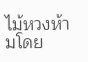ไม้หวงห้ามโดย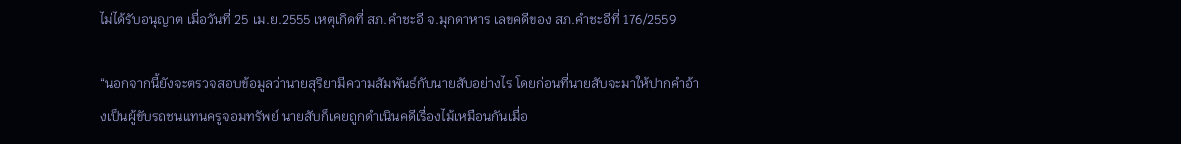ไม่ได้รับอนุญาต เมื่อวันที่ 25 เม.ย.2555 เหตุเกิดที่ สภ.คำชะอี จ.มุกดาหาร เลขคดีของ สภ.คำชะอีที่ 176/2559

“นอกจากนี้ยังจะตรวจสอบข้อมูลว่านายสุริยามีความสัมพันธ์กับนายสับอย่างไร โดยก่อนที่นายสับจะมาให้ปากคำอ้างเป็นผู้ขับรถชนแทนครูจอมทรัพย์ นายสับก็เคยถูกดำเนินคดีเรื่องไม้เหมือนกันเมื่อ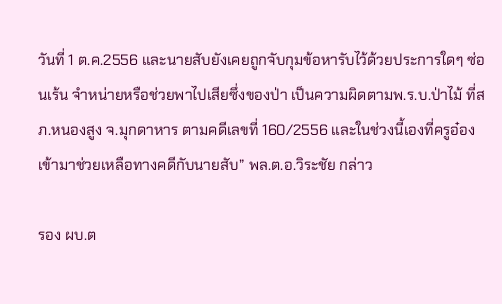วันที่ 1 ต.ค.2556 และนายสับยังเคยถูกจับกุมข้อหารับไว้ด้วยประการใดๆ ซ่อนเร้น จำหน่ายหรือช่วยพาไปเสียซึ่งของป่า เป็นความผิดตามพ.ร.บ.ป่าไม้ ที่สภ.หนองสูง จ.มุกดาหาร ตามคดีเลขที่ 160/2556 และในช่วงนี้เองที่ครูอ๋องเข้ามาช่วยเหลือทางคดีกับนายสับ” พล.ต.อ.วิระชัย กล่าว

รอง ผบ.ต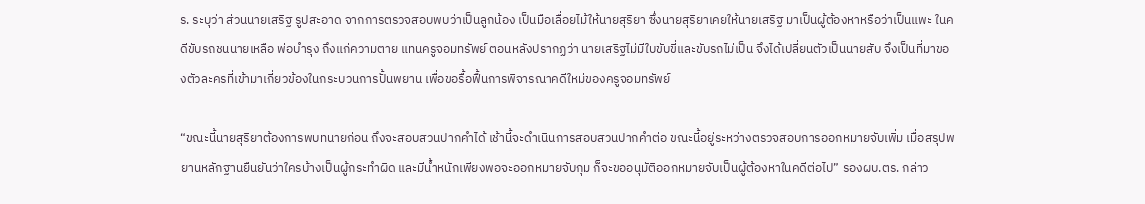ร. ระบุว่า ส่วนนายเสริฐ รูปสะอาด จากการตรวจสอบพบว่าเป็นลูกน้อง เป็นมือเลื่อยไม้ให้นายสุริยา ซึ่งนายสุริยาเคยให้นายเสริฐ มาเป็นผู้ต้องหาหรือว่าเป็นแพะ ในคดีขับรถชนนายเหลือ พ่อบำรุง ถึงแก่ความตาย แทนครูจอมทรัพย์ ตอนหลังปรากฏว่า นายเสริฐไม่มีใบขับขี่และขับรถไม่เป็น จึงได้เปลี่ยนตัวเป็นนายสับ จึงเป็นที่มาของตัวละครที่เข้ามาเกี่ยวข้องในกระบวนการปั้นพยาน เพื่อขอรื้อฟื้นการพิจารณาคดีใหม่ของครูจอมทรัพย์

“ขณะนี้นายสุริยาต้องการพบทนายก่อน ถึงจะสอบสวนปากคำได้ เช้านี้จะดำเนินการสอบสวนปากคำต่อ ขณะนี้อยู่ระหว่างตรวจสอบการออกหมายจับเพิ่ม เมื่อสรุปพยานหลักฐานยืนยันว่าใครบ้างเป็นผู้กระทำผิด และมีน้ำหนักเพียงพอจะออกหมายจับกุม ก็จะขออนุมัติออกหมายจับเป็นผู้ต้องหาในคดีต่อไป” รองผบ.ตร. กล่าว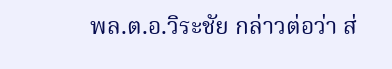พล.ต.อ.วิระชัย กล่าวต่อว่า ส่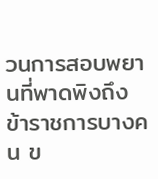วนการสอบพยานที่พาดพิงถึงข้าราชการบางคน ข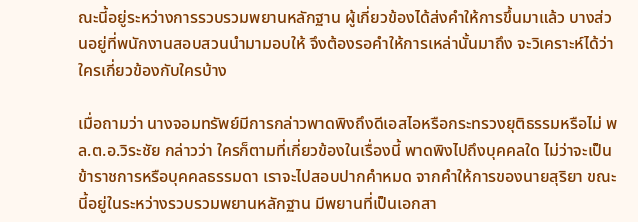ณะนี้อยู่ระหว่างการรวบรวมพยานหลักฐาน ผู้เกี่ยวข้องได้ส่งคำให้การขึ้นมาแล้ว บางส่วนอยู่ที่พนักงานสอบสวนนำมามอบให้ จึงต้องรอคำให้การเหล่านั้นมาถึง จะวิเคราะห์ได้ว่าใครเกี่ยวข้องกับใครบ้าง

เมื่อถามว่า นางจอมทรัพย์มีการกล่าวพาดพิงถึงดีเอสไอหรือกระทรวงยุติธรรมหรือไม่ พล.ต.อ.วิระชัย กล่าวว่า ใครก็ตามที่เกี่ยวข้องในเรื่องนี้ พาดพิงไปถึงบุคคลใด ไม่ว่าจะเป็นข้าราชการหรือบุคคลธรรมดา เราจะไปสอบปากคำหมด จากคำให้การของนายสุริยา ขณะนี้อยู่ในระหว่างรวบรวมพยานหลักฐาน มีพยานที่เป็นเอกสา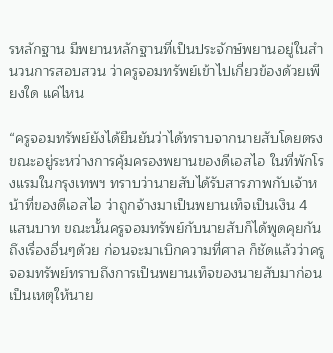รหลักฐาน มีพยานหลักฐานที่เป็นประจักษ์พยานอยู่ในสำนวนการสอบสวน ว่าครูจอมทรัพย์เข้าไปเกี่ยวข้องด้วยเพียงใด แค่ไหน

“ครูจอมทรัพย์ยังได้ยืนยันว่าได้ทราบจากนายสับโดยตรง ขณะอยู่ระหว่างการคุ้มครองพยานของดีเอสไอ ในที่พักโรงแรมในกรุงเทพฯ ทราบว่านายสับได้รับสารภาพกับเจ้าหน้าที่ของดีเอสไอ ว่าถูกจ้างมาเป็นพยานเท็จเป็นเงิน 4 แสนบาท ขณะนั้นครูจอมทรัพย์กับนายสับก็ได้พูดคุยกันถึงเรื่องอื่นๆด้วย ก่อนจะมาเบิกความที่ศาล ก็ชัดแล้วว่าครูจอมทรัพย์ทราบถึงการเป็นพยานเท็จของนายสับมาก่อน เป็นเหตุให้นาย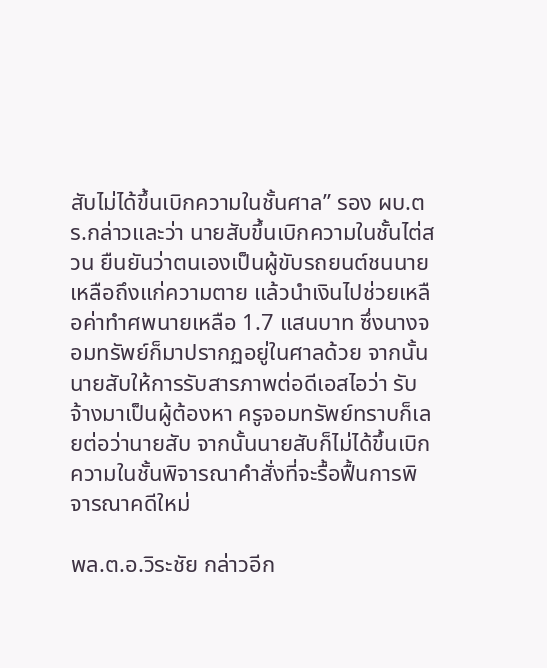สับไม่ได้ขึ้นเบิกความในชั้นศาล” รอง ผบ.ตร.กล่าวและว่า นายสับขึ้นเบิกความในชั้นไต่สวน ยืนยันว่าตนเองเป็นผู้ขับรถยนต์ชนนายเหลือถึงแก่ความตาย แล้วนำเงินไปช่วยเหลือค่าทำศพนายเหลือ 1.7 แสนบาท ซึ่งนางจอมทรัพย์ก็มาปรากฏอยู่ในศาลด้วย จากนั้นนายสับให้การรับสารภาพต่อดีเอสไอว่า รับจ้างมาเป็นผู้ต้องหา ครูจอมทรัพย์ทราบก็เลยต่อว่านายสับ จากนั้นนายสับก็ไม่ได้ขึ้นเบิกความในชั้นพิจารณาคำสั่งที่จะรื้อฟื้นการพิจารณาคดีใหม่

พล.ต.อ.วิระชัย กล่าวอีก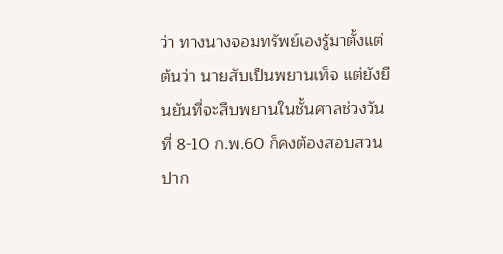ว่า ทางนางจอมทรัพย์เองรู้มาตั้งแต่ต้นว่า นายสับเป็นพยานเท็จ แต่ยังยืนยันที่จะสืบพยานในชั้นศาลช่วงวันที่ 8-10 ก.พ.60 ก็คงต้องสอบสวนปาก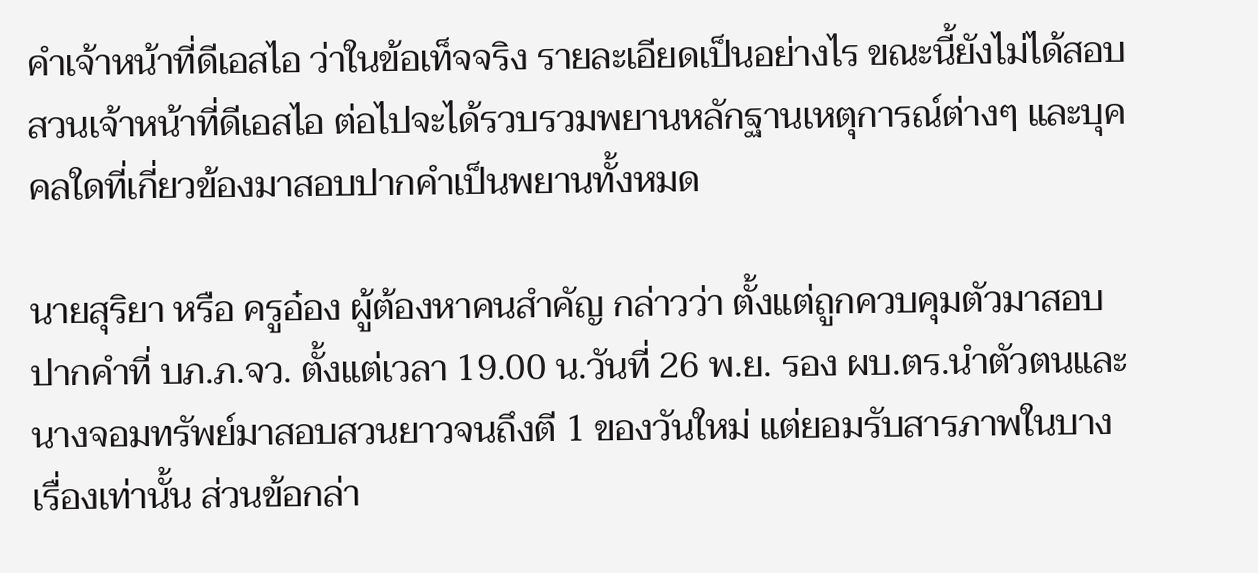คำเจ้าหน้าที่ดีเอสไอ ว่าในข้อเท็จจริง รายละเอียดเป็นอย่างไร ขณะนี้ยังไม่ได้สอบสวนเจ้าหน้าที่ดีเอสไอ ต่อไปจะได้รวบรวมพยานหลักฐานเหตุการณ์ต่างๆ และบุคคลใดที่เกี่ยวข้องมาสอบปากคำเป็นพยานทั้งหมด

นายสุริยา หรือ ครูอ๋อง ผู้ต้องหาคนสำคัญ กล่าวว่า ตั้งแต่ถูกควบคุมตัวมาสอบปากคำที่ บภ.ภ.จว. ตั้งแต่เวลา 19.00 น.วันที่ 26 พ.ย. รอง ผบ.ตร.นำตัวตนและนางจอมทรัพย์มาสอบสวนยาวจนถึงตี 1 ของวันใหม่ แต่ยอมรับสารภาพในบางเรื่องเท่านั้น ส่วนข้อกล่า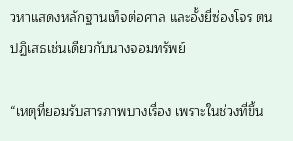วหาแสดงหลักฐานเท็จต่อศาล และอั้งยี่ซ่องโจร ตนปฏิเสธเช่นเดียวกับนางจอมทรัพย์

“เหตุที่ยอมรับสารภาพบางเรื่อง เพราะในช่วงที่ขึ้น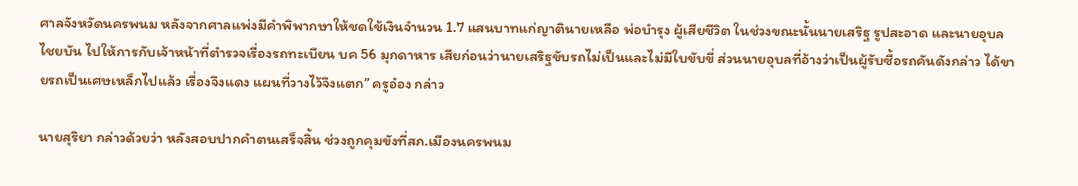ศาลจังหวัดนครพนม หลังจากศาลแพ่งมีคำพิพากษาให้ชดใช้เงินจำนวน 1.7 แสนบาทแก่ญาตินายเหลือ พ่อบำรุง ผู้เสียชีวิต ในช่วงขณะนั้นนายเสริฐ รูปสะอาด และนายอุบล ไชยบัน ไปให้การกับเจ้าหน้าที่ตำรวจเรื่องรถทะเบียน บค 56 มุกดาหาร เสียก่อนว่านายเสริฐขับรถไม่เป็นและไม่มีใบขับขี่ ส่วนนายอุบลที่อ้างว่าเป็นผู้รับซื้อรถคันดังกล่าว ได้ขายรถเป็นเศษเหล็กไปแล้ว เรื่องจึงแดง แผนที่วางไว้จึงแตก” ครูอ๋อง กล่าว

นายสุริยา กล่าวด้วยว่า หลังสอบปากคำตนเสร็จสิ้น ช่วงถูกคุมขังที่สภ.เมืองนครพนม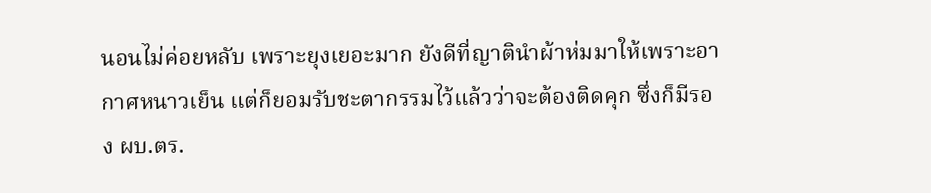นอนไม่ค่อยหลับ เพราะยุงเยอะมาก ยังดีที่ญาตินำผ้าห่มมาให้เพราะอากาศหนาวเย็น แต่ก็ยอมรับชะตากรรมไว้แล้วว่าจะต้องติดคุก ซึ่งก็มีรอง ผบ.ตร.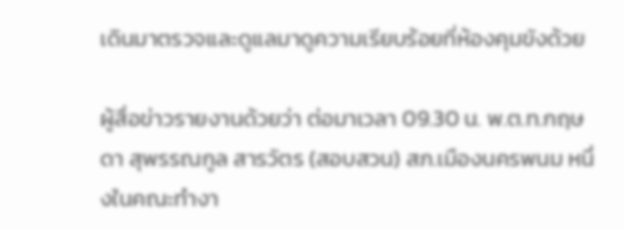เดินมาตรวจและดูแลมาดูความเรียบร้อยที่ห้องคุมขังด้วย

ผู้สื่อข่าวรายงานด้วยว่า ต่อมาเวลา 09.30 น. พ.ต.ท.กฤษดา สุพรรณกูล สารวัตร (สอบสวน) สภ.เมืองนครพนม หนึ่งในคณะทำงา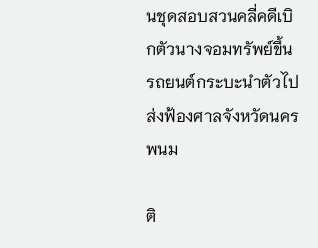นชุดสอบสวนคลี่คดีเบิกตัวนางจอมทรัพย์ขึ้นรถยนต์กระบะนำตัวไปส่งฟ้องศาลจังหวัดนครพนม

ติ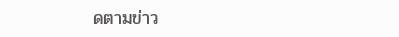ดตามข่าว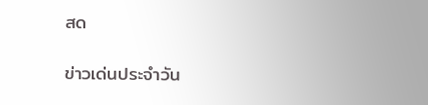สด

ข่าวเด่นประจำวัน